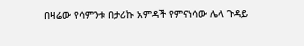በዛሬው የሳምንቱ በታሪኩ አምዳች የምናነሳው ሌላ ጉዳይ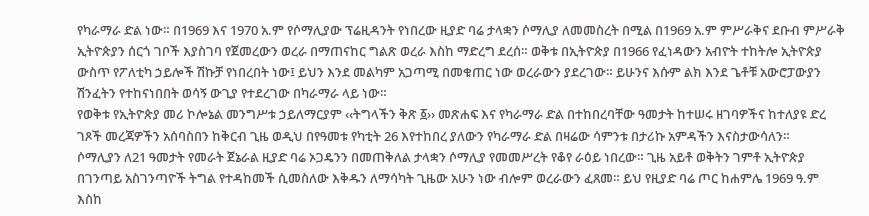የካራማራ ድል ነው። በ1969 እና 1970 አ.ም የሶማሊያው ፕሬዚዳንት የነበረው ዚያድ ባሬ ታላቋን ሶማሊያ ለመመስረት በሚል በ1969 አ.ም ምሥራቅና ደቡብ ምሥራቅ ኢትዮጵያን ሰርጎ ገቦች እያስገባ የጀመረውን ወረራ በማጠናከር ግልጽ ወረራ እስከ ማድረግ ደረሰ። ወቅቱ በኢትዮጵያ በ1966 የፈነዳውን አብዮት ተከትሎ ኢትዮጵያ ውስጥ የፖለቲካ ኃይሎች ሽኩቻ የነበረበት ነው፤ ይህን እንደ መልካም አጋጣሚ በመቁጠር ነው ወረራውን ያደረገው። ይሁንና እሱም ልክ እንደ ጌቶቹ አውሮፓውያን ሽንፈትን የተከናነበበት ወሳኝ ውጊያ የተደረገው በካራማራ ላይ ነው።
የወቅቱ የኢትዮጵያ መሪ ኮሎኔል መንግሥቱ ኃይለማርያም ‹‹ትግላችን ቅጽ ፩›› መጽሐፍ እና የካራማራ ድል በተከበረባቸው ዓመታት ከተሠሩ ዘገባዎችና ከተለያዩ ድረ ገጾች መረጃዎችን አሰባስበን ከቅርብ ጊዜ ወዲህ በየዓመቱ የካቲት 26 እየተከበረ ያለውን የካራማራ ድል በዛሬው ሳምንቱ በታሪኩ አምዳችን እናስታውሳለን።
ሶማሊያን ለ21 ዓመታት የመራት ጀኔራል ዚያድ ባሬ ኦጋዴንን በመጠቅለል ታላቋን ሶማሊያ የመመሥረት የቆየ ራዕይ ነበረው። ጊዜ አይቶ ወቅትን ገምቶ ኢትዮጵያ በገንጣይ አስገንጣዮች ትግል የተዳከመች ሲመስለው እቅዱን ለማሳካት ጊዜው አሁን ነው ብሎም ወረራውን ፈጸመ። ይህ የዚያድ ባሬ ጦር ከሐምሌ 1969 ዓ.ም እስከ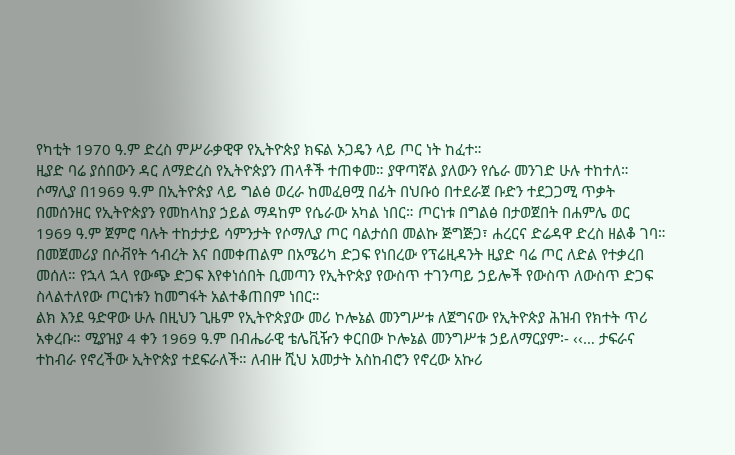የካቲት 1970 ዓ.ም ድረስ ምሥራቃዊዋ የኢትዮጵያ ክፍል ኦጋዴን ላይ ጦር ነት ከፈተ።
ዚያድ ባሬ ያሰበውን ዳር ለማድረስ የኢትዮጵያን ጠላቶች ተጠቀመ። ያዋጣኛል ያለውን የሴራ መንገድ ሁሉ ተከተለ። ሶማሊያ በ1969 ዓ.ም በኢትዮጵያ ላይ ግልፅ ወረራ ከመፈፀሟ በፊት በህቡዕ በተደራጀ ቡድን ተደጋጋሚ ጥቃት በመሰንዘር የኢትዮጵያን የመከላከያ ኃይል ማዳከም የሴራው አካል ነበር። ጦርነቱ በግልፅ በታወጀበት በሐምሌ ወር 1969 ዓ.ም ጀምሮ ባሉት ተከታታይ ሳምንታት የሶማሊያ ጦር ባልታሰበ መልኩ ጅግጅጋ፣ ሐረርና ድሬዳዋ ድረስ ዘልቆ ገባ።
በመጀመሪያ በሶቭየት ኅብረት እና በመቀጠልም በአሜሪካ ድጋፍ የነበረው የፕሬዚዳንት ዚያድ ባሬ ጦር ለድል የተቃረበ መሰለ። የኋላ ኋላ የውጭ ድጋፍ እየቀነሰበት ቢመጣን የኢትዮጵያ የውስጥ ተገንጣይ ኃይሎች የውስጥ ለውስጥ ድጋፍ ስላልተለየው ጦርነቱን ከመግፋት አልተቆጠበም ነበር።
ልክ እንደ ዓድዋው ሁሉ በዚህን ጊዜም የኢትዮጵያው መሪ ኮሎኔል መንግሥቱ ለጀግናው የኢትዮጵያ ሕዝብ የክተት ጥሪ አቀረቡ። ሚያዝያ 4 ቀን 1969 ዓ.ም በብሔራዊ ቴሌቪዥን ቀርበው ኮሎኔል መንግሥቱ ኃይለማርያም፡- ‹‹… ታፍራና ተከብራ የኖረችው ኢትዮጵያ ተደፍራለች። ለብዙ ሺህ አመታት አስከብሮን የኖረው አኩሪ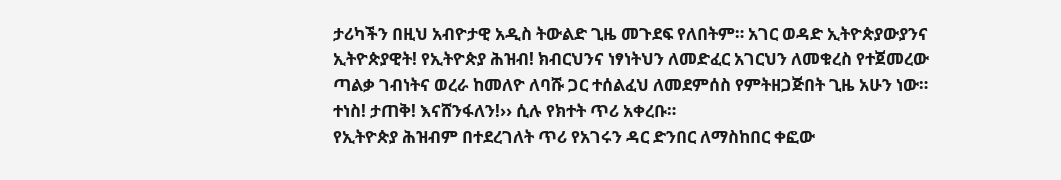ታሪካችን በዚህ አብዮታዊ አዲስ ትውልድ ጊዜ መጉደፍ የለበትም። አገር ወዳድ ኢትዮጵያውያንና ኢትዮጵያዊት! የኢትዮጵያ ሕዝብ! ክብርህንና ነፃነትህን ለመድፈር አገርህን ለመቁረስ የተጀመረው ጣልቃ ገብነትና ወረራ ከመለዮ ለባሹ ጋር ተሰልፈህ ለመደምሰስ የምትዘጋጅበት ጊዜ አሁን ነው። ተነስ! ታጠቅ! እናሸንፋለን!›› ሲሉ የክተት ጥሪ አቀረቡ።
የኢትዮጵያ ሕዝብም በተደረገለት ጥሪ የአገሩን ዳር ድንበር ለማስከበር ቀፎው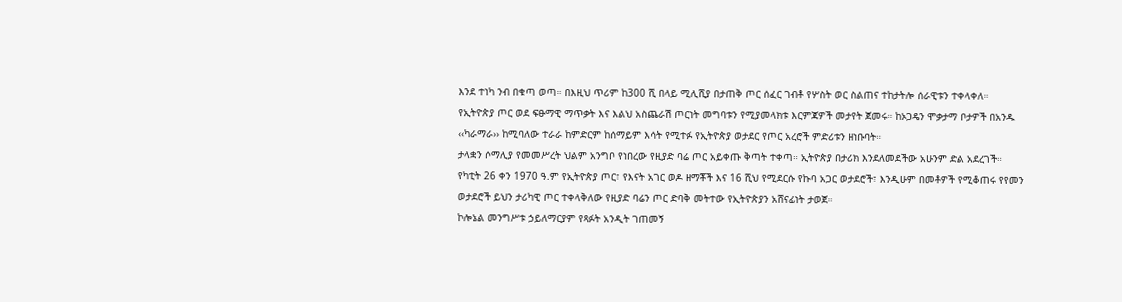እንደ ተነካ ንብ በቁጣ ወጣ። በእዚህ ጥሪም ከ300 ሺ በላይ ሚሊሺያ በታጠቅ ጦር ሰፈር ገብቶ የሦስት ወር ስልጠና ተከታትሎ ሰራዊቱን ተቀላቀለ።
የኢትዮጵያ ጦር ወደ ፍፁማዊ ማጥቃት እና እልህ አስጨራሽ ጦርነት መግባቱን የሚያመላክቱ እርምጃዎች መታየት ጀመሩ። ከኦጋዴን ሞቃታማ ቦታዎች በአንዱ ‹‹ካራማራ›› ከሚባለው ተራራ ከምድርም ከሰማይም እሳት የሚተፉ የኢትዮጵያ ወታደር የጦር አረሮች ምድሪቱን ዘነቡባት።
ታላቋን ሶማሊያ የመመሥረት ህልም አንግቦ የነበረው የዚያድ ባሬ ጦር አይቀጡ ቅጣት ተቀጣ። ኢትዮጵያ በታሪክ እንደለመደችው አሁንም ድል አደረገች።
የካቲት 26 ቀን 1970 ዓ.ም የኢትዮጵያ ጦር፣ የእናት አገር ወዶ ዘማቾች እና 16 ሺህ የሚደርሱ የኩባ አጋር ወታደሮች፣ እንዲሁም በመቶዎች የሚቆጠሩ የየመን ወታደሮች ይህን ታሪካዊ ጦር ተቀላቅለው የዚያድ ባሬን ጦር ድባቅ መትተው የኢትዮጵያን አሸናፊነት ታወጀ።
ኮሎኔል መንግሥቱ ኃይለማርያም የጻፉት አንዲት ገጠመኝ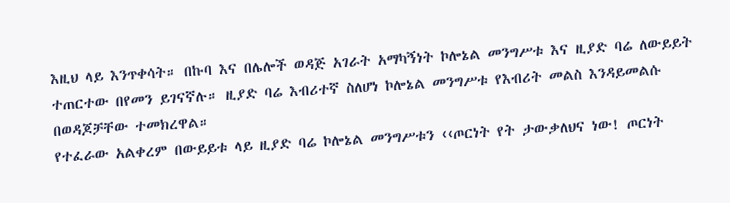እዚህ ላይ እንጥቀሳት። በኩባ እና በሌሎች ወዳጅ አገራት አማካኝነት ኮሎኔል መንግሥቱ እና ዚያድ ባሬ ለውይይት ተጠርተው በየመን ይገናኛሉ። ዚያድ ባሬ እብሪተኛ ስለሆነ ኮሎኔል መንግሥቱ የእብሪት መልስ እንዳይመልሱ በወዳጆቻቸው ተመክረዋል።
የተፈራው አልቀረም በውይይቱ ላይ ዚያድ ባሬ ኮሎኔል መንግሥቱን ‹‹ጦርነት የት ታውቃለህና ነው! ጦርነት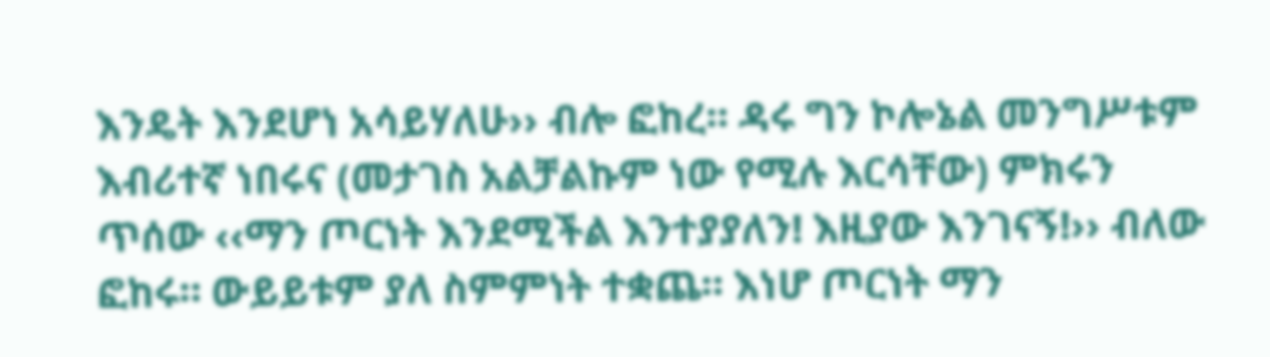እንዴት እንደሆነ አሳይሃለሁ›› ብሎ ፎከረ። ዳሩ ግን ኮሎኔል መንግሥቱም እብሪተኛ ነበሩና (መታገስ አልቻልኩም ነው የሚሉ እርሳቸው) ምክሩን ጥሰው ‹‹ማን ጦርነት እንደሚችል እንተያያለን! እዚያው እንገናኝ!›› ብለው ፎከሩ። ውይይቱም ያለ ስምምነት ተቋጨ። እነሆ ጦርነት ማን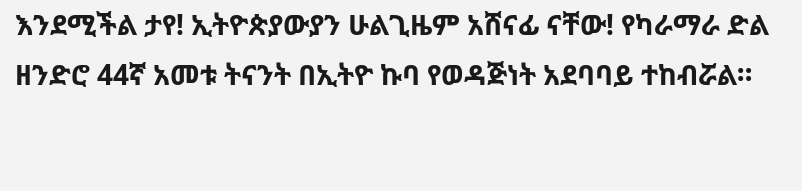እንደሚችል ታየ! ኢትዮጵያውያን ሁልጊዜም አሸናፊ ናቸው! የካራማራ ድል ዘንድሮ 44ኛ አመቱ ትናንት በኢትዮ ኩባ የወዳጅነት አደባባይ ተከብሯል።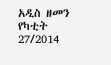አዲስ ዘመን የካቲት 27/2014